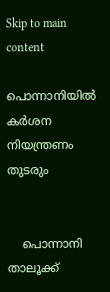Skip to main content

പൊന്നാനിയില്‍ കര്‍ശന നിയന്ത്രണം തുടരും


    പൊന്നാനി താലൂക്ക്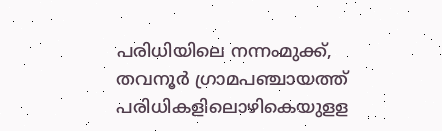പരിധിയിലെ നന്നംമുക്ക്, തവനൂര്‍ ഗ്രാമപഞ്ചായത്ത് പരിധികളിലൊഴികെയുളള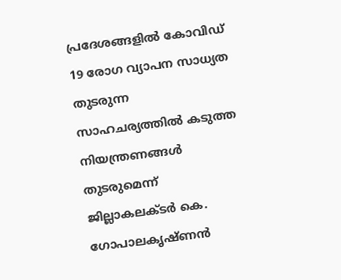പ്രദേശങ്ങളില്‍ കോവിഡ് 19 രോഗ വ്യാപന സാധ്യത തുടരുന്ന സാഹചര്യത്തില്‍ കടുത്ത നിയന്ത്രണങ്ങള്‍ തുടരുമെന്ന് ജില്ലാകലക്ടര്‍ കെ. ഗോപാലകൃഷ്ണന്‍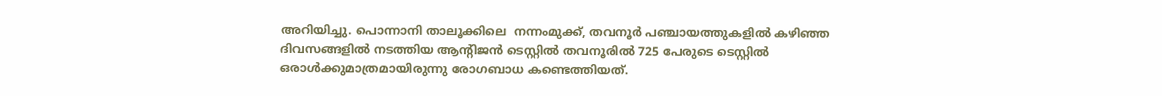അറിയിച്ചു. പൊന്നാനി താലൂക്കിലെ  നന്നംമുക്ക്, തവനൂര്‍ പഞ്ചായത്തുകളില്‍ കഴിഞ്ഞ ദിവസങ്ങളില്‍ നടത്തിയ ആന്റിജന്‍ ടെസ്റ്റില്‍ തവനൂരില്‍ 725 പേരുടെ ടെസ്റ്റില്‍ ഒരാള്‍ക്കുമാത്രമായിരുന്നു രോഗബാധ കണ്ടെത്തിയത്.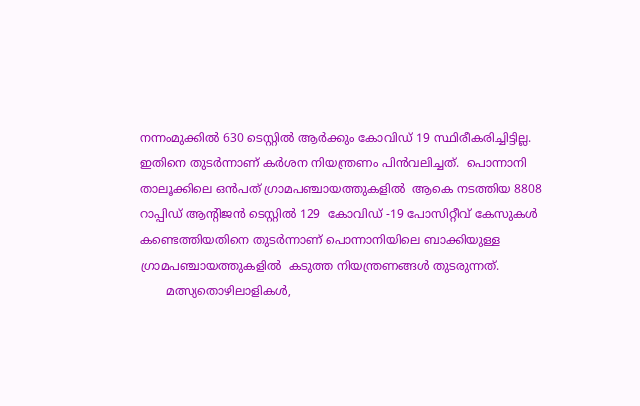നന്നംമുക്കില്‍ 630 ടെസ്റ്റില്‍ ആര്‍ക്കും കോവിഡ് 19 സ്ഥിരീകരിച്ചിട്ടില്ല. ഇതിനെ തുടര്‍ന്നാണ് കര്‍ശന നിയന്ത്രണം പിന്‍വലിച്ചത്.  പൊന്നാനി താലൂക്കിലെ ഒന്‍പത് ഗ്രാമപഞ്ചായത്തുകളില്‍  ആകെ നടത്തിയ 8808 റാപ്പിഡ് ആന്റിജന്‍ ടെസ്റ്റില്‍ 129  കോവിഡ് -19 പോസിറ്റീവ് കേസുകള്‍ കണ്ടെത്തിയതിനെ തുടര്‍ന്നാണ് പൊന്നാനിയിലെ ബാക്കിയുള്ള ഗ്രാമപഞ്ചായത്തുകളില്‍  കടുത്ത നിയന്ത്രണങ്ങള്‍ തുടരുന്നത്.
       മത്സ്യതൊഴിലാളികള്‍,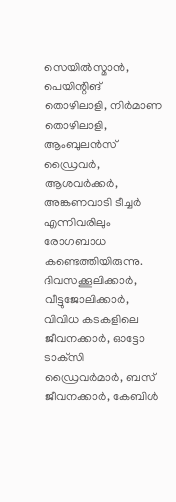സെയില്‍സ്മാന്‍, പെയിന്റിങ് തൊഴിലാളി, നിര്‍മാണ തൊഴിലാളി, ആംബുലന്‍സ് ഡ്രൈവര്‍, ആശവര്‍ക്കര്‍, അങ്കണവാടി ടീച്ചര്‍ എന്നിവരിലും  രോഗബാധ കണ്ടെത്തിയിരുന്നു. ദിവസക്കൂലിക്കാര്‍, വീട്ടുജോലിക്കാര്‍, വിവിധ കടകളിലെ ജീവനക്കാര്‍, ഓട്ടോ ടാക്‌സി ഡ്രൈവര്‍മാര്‍, ബസ് ജീവനക്കാര്‍, കേബിള്‍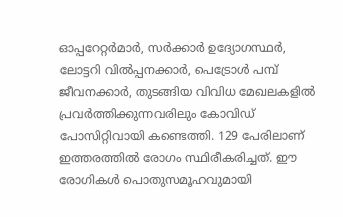ഓപ്പറേറ്റര്‍മാര്‍, സര്‍ക്കാര്‍ ഉദ്യോഗസ്ഥര്‍, ലോട്ടറി വില്‍പ്പനക്കാര്‍, പെട്രോള്‍ പമ്പ് ജീവനക്കാര്‍, തുടങ്ങിയ വിവിധ മേഖലകളില്‍ പ്രവര്‍ത്തിക്കുന്നവരിലും കോവിഡ് പോസിറ്റിവായി കണ്ടെത്തി. 129 പേരിലാണ് ഇത്തരത്തില്‍ രോഗം സ്ഥിരീകരിച്ചത്. ഈ രോഗികള്‍ പൊതുസമൂഹവുമായി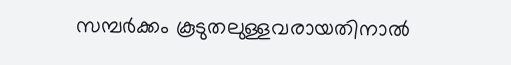സമ്പര്‍ക്കം കൂടുതലുള്ളവരായതിനാല്‍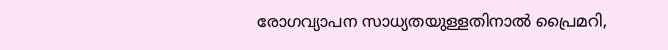രോഗവ്യാപന സാധ്യതയുള്ളതിനാല്‍ പ്രൈമറി,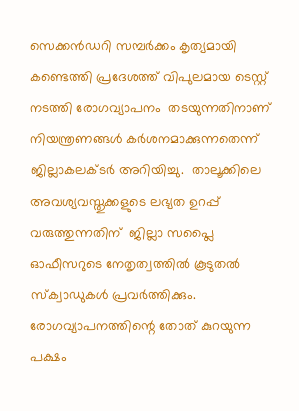സെക്കന്‍ഡറി സമ്പര്‍ക്കം കൃത്യമായി കണ്ടെത്തി പ്രദേശത്ത് വിപുലമായ ടെസ്റ്റ് നടത്തി രോഗവ്യാപനം  തടയുന്നതിനാണ് നിയന്ത്രണങ്ങള്‍ കര്‍ശനമാക്കുന്നതെന്ന് ജില്ലാകലക്ടര്‍ അറിയിച്ചു.  താലൂക്കിലെ അവശ്യവസ്തുക്കളുടെ ലഭ്യത ഉറപ്പ് വരുത്തുന്നതിന്  ജില്ലാ സപ്ലൈ ഓഫീസറുടെ നേതൃത്വത്തില്‍ കൂടുതല്‍  സ്‌ക്വാഡുകള്‍ പ്രവര്‍ത്തിക്കും. രോഗവ്യാപനത്തിന്റെ തോത് കുറയുന്ന പക്ഷം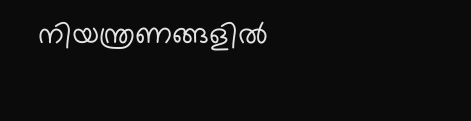നിയന്ത്രണങ്ങളില്‍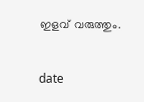ഇളവ് വരുത്തും.


date